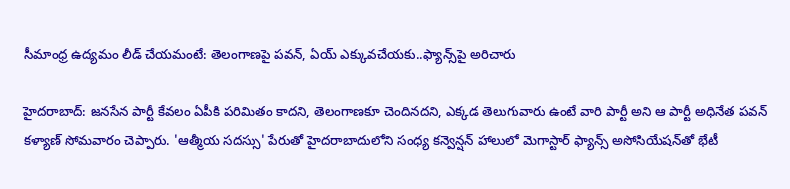సీమాంధ్ర ఉద్యమం లీడ్ చేయమంటే: తెలంగాణపై పవన్, ఏయ్ ఎక్కువచేయకు..ఫ్యాన్స్‌పై అరిచారు

హైదరాబాద్: జనసేన పార్టీ కేవలం ఏపీకి పరిమితం కాదని, తెలంగాణకూ చెందినదని, ఎక్కడ తెలుగువారు ఉంటే వారి పార్టీ అని ఆ పార్టీ అధినేత పవన్ కళ్యాణ్ సోమవారం చెప్పారు. 'ఆత్మీయ సదస్సు' పేరుతో హైదరాబాదులోని సంధ్య కన్వెన్షన్ హాలులో మెగాస్టార్ ఫ్యాన్స్ అసోసియేషన్‌తో భేటీ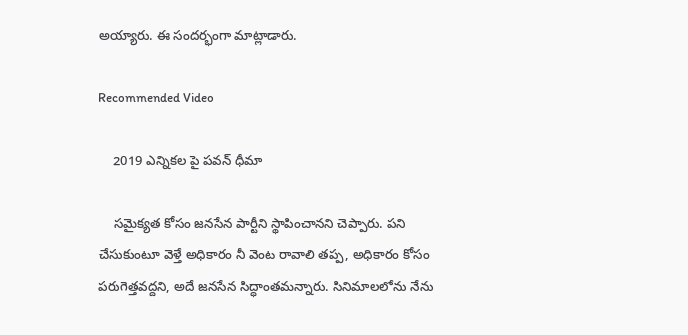అయ్యారు. ఈ సందర్భంగా మాట్లాడారు.

Recommended Video

    2019 ఎన్నికల పై పవన్ ధీమా

    సమైక్యత కోసం జనసేన పార్టీని స్థాపించానని చెప్పారు. పని చేసుకుంటూ వెళ్తే అధికారం నీ వెంట రావాలి తప్ప, అధికారం కోసం పరుగెత్తవద్దని, అదే జనసేన సిద్ధాంతమన్నారు. సినిమాలలోను నేను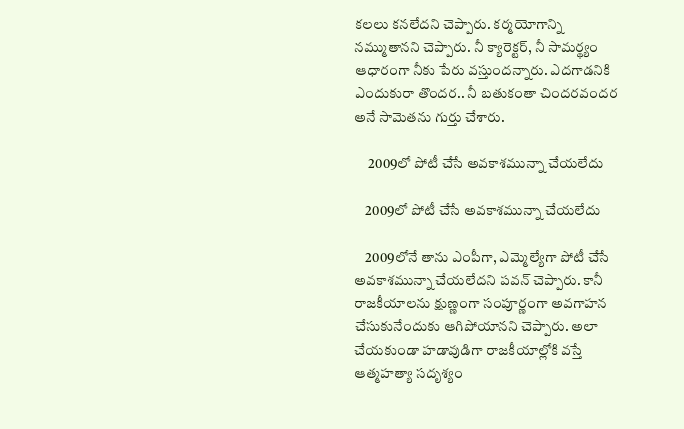కలలు కనలేదని చెప్పారు. కర్మయోగాన్ని నమ్ముతానని చెప్పారు. నీ క్యారెక్టర్, నీ సామర్థ్యం ఆధారంగా నీకు పేరు వస్తుందన్నారు. ఎదగాడనికి ఎందుకురా తొందర.. నీ బతుకంతా చిందరవందర అనే సామెతను గుర్తు చేశారు.

     2009లో పోటీ చేసే అవకాశమున్నా చేయలేదు

    2009లో పోటీ చేసే అవకాశమున్నా చేయలేదు

    2009లోనే తాను ఎంపీగా, ఎమ్మెల్యేగా పోటీ చేసే అవకాశమున్నా చేయలేదని పవన్ చెప్పారు. కానీ రాజకీయాలను క్షుణ్ణంగా సంపూర్ణంగా అవగాహన చేసుకునేందుకు ఆగిపోయానని చెప్పారు. అలా చేయకుండా హడావుడిగా రాజకీయాల్లోకి వస్తే ఆత్మహత్యా సదృశ్యం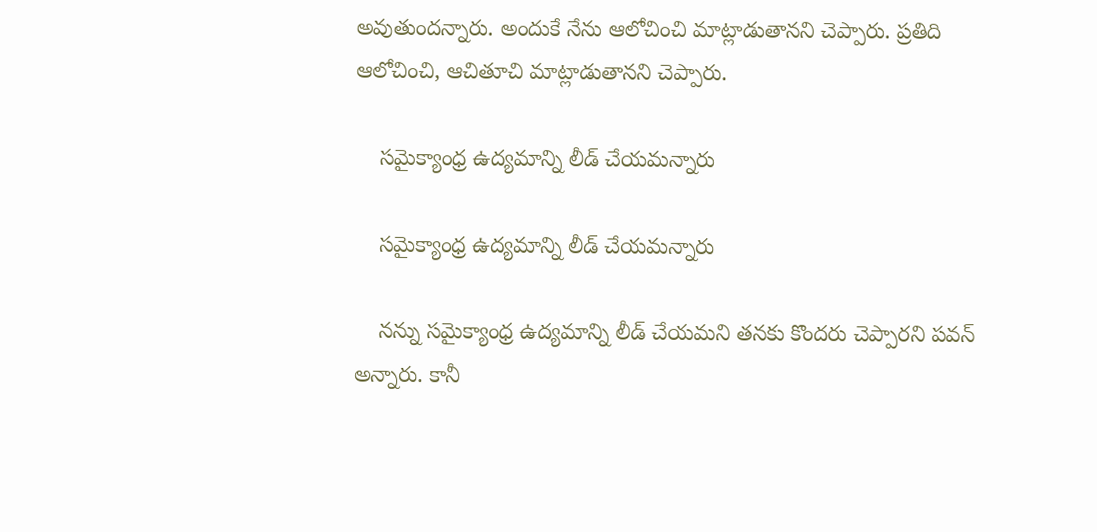అవుతుందన్నారు. అందుకే నేను ఆలోచించి మాట్లాడుతానని చెప్పారు. ప్రతిది ఆలోచించి, ఆచితూచి మాట్లాడుతానని చెప్పారు.

    సమైక్యాంధ్ర ఉద్యమాన్ని లీడ్ చేయమన్నారు

    సమైక్యాంధ్ర ఉద్యమాన్ని లీడ్ చేయమన్నారు

    నన్ను సమైక్యాంధ్ర ఉద్యమాన్ని లీడ్ చేయమని తనకు కొందరు చెప్పారని పవన్ అన్నారు. కానీ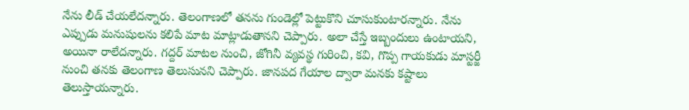నేను లీడ్ చేయలేదన్నారు. తెలంగాణలో తనను గుండెల్లో పెట్టుకొని చూసుకుంటారన్నారు. నేను ఎప్పుడు మనుషులను కలిపే మాట మాట్లాడుతానని చెప్పారు. అలా చేస్తే ఇబ్బందులు ఉంటాయని, అయినా రాలేదన్నారు. గద్దర్ మాటల నుంచి, జోగినీ వ్యవస్థ గురించి, కవి, గొప్ప గాయకుడు మాస్టర్జీ నుంచి తనకు తెలంగాణ తెలుసునని చెప్పారు. జానపద గేయాల ద్వారా మనకు కష్టాలు తెలుస్తాయన్నారు.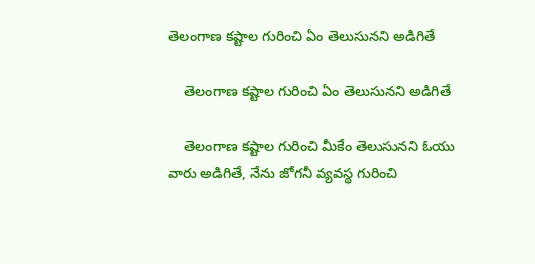తెలంగాణ కష్టాల గురించి ఏం తెలుసునని అడిగితే

    తెలంగాణ కష్టాల గురించి ఏం తెలుసునని అడిగితే

    తెలంగాణ కష్టాల గురించి మీకేం తెలుసునని ఓయు వారు అడిగితే, నేను జోగనీ వ్యవస్థ గురించి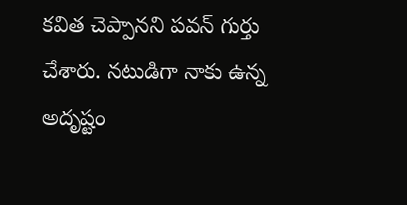కవిత చెప్పానని పవన్ గుర్తు చేశారు. నటుడిగా నాకు ఉన్న అదృష్టం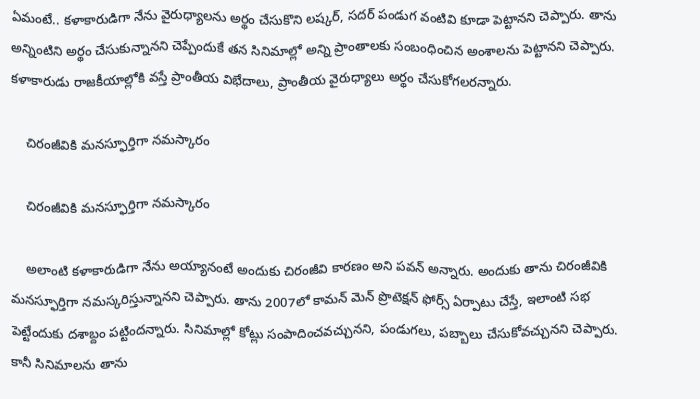ఏమంటే.. కళాకారుడిగా నేను వైరుధ్యాలను అర్థం చేసుకొని లష్కర్, సదర్ పండుగ వంటివి కూడా పెట్టానని చెప్పారు. తాను అన్నింటిని అర్థం చేసుకున్నానని చెప్పేందుకే తన సినిమాల్లో అన్ని ప్రాంతాలకు సంబంధించిన అంశాలను పెట్టానని చెప్పారు. కళాకారుడు రాజకీయాల్లోకి వస్తే ప్రాంతీయ విభేదాలు, ప్రాంతీయ వైరుధ్యాలు అర్థం చేసుకోగలరన్నారు.

    చిరంజీవికి మనస్ఫూర్తిగా నమస్కారం

    చిరంజీవికి మనస్ఫూర్తిగా నమస్కారం

    అలాంటి కళాకారుడిగా నేను అయ్యానంటే అందుకు చిరంజీవి కారణం అని పవన్ అన్నారు. అందుకు తాను చిరంజీవికి మనస్ఫూర్తిగా నమస్కరిస్తున్నానని చెప్పారు. తాను 2007లో కామన్ మెన్ ప్రొటెక్షన్ ఫోర్స్ ఏర్పాటు చేస్తే, ఇలాంటి సభ పెట్టేందుకు దశాబ్దం పట్టిందన్నారు. సినిమాల్లో కోట్లు సంపాదించవచ్చునని, పండుగలు, పబ్బాలు చేసుకోవచ్చునని చెప్పారు. కానీ సినిమాలను తాను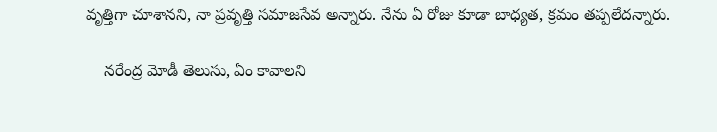వృత్తిగా చూశానని, నా ప్రవృత్తి సమాజసేవ అన్నారు. నేను ఏ రోజు కూడా బాధ్యత, క్రమం తప్పలేదన్నారు.

    నరేంద్ర మోడీ తెలుసు, ఏం కావాలని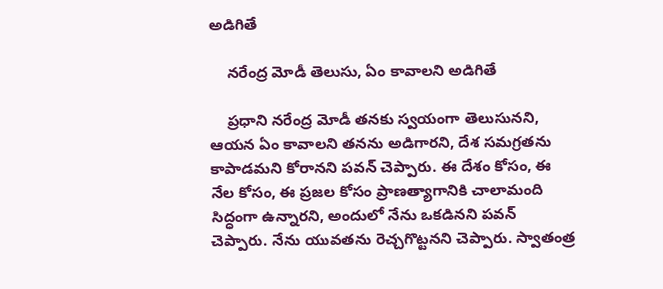అడిగితే

    నరేంద్ర మోడీ తెలుసు, ఏం కావాలని అడిగితే

    ప్రధాని నరేంద్ర మోడీ తనకు స్వయంగా తెలుసునని, ఆయన ఏం కావాలని తనను అడిగారని, దేశ సమగ్రతను కాపాడమని కోరానని పవన్ చెప్పారు. ఈ దేశం కోసం, ఈ నేల కోసం, ఈ ప్రజల కోసం ప్రాణత్యాగానికి చాలామంది సిద్ధంగా ఉన్నారని, అందులో నేను ఒకడినని పవన్ చెప్పారు. నేను యువతను రెచ్చగొట్టనని చెప్పారు. స్వాతంత్ర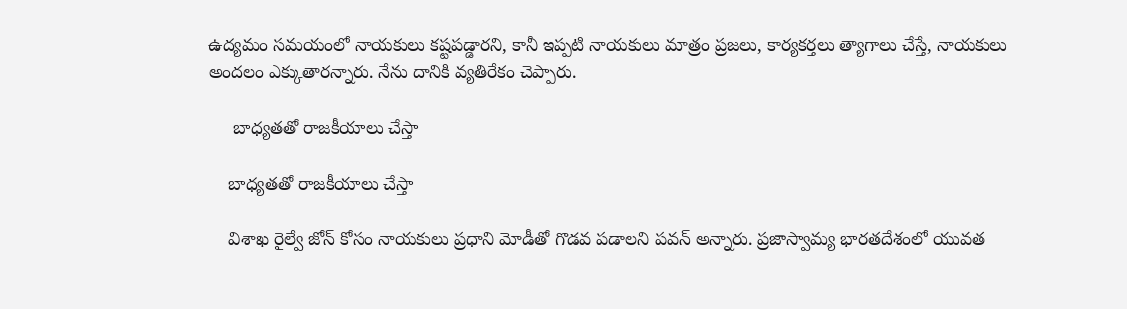ఉద్యమం సమయంలో నాయకులు కష్టపడ్డారని, కానీ ఇప్పటి నాయకులు మాత్రం ప్రజలు, కార్యకర్తలు త్యాగాలు చేస్తే, నాయకులు అందలం ఎక్కుతారన్నారు. నేను దానికి వ్యతిరేకం చెప్పారు.

     బాధ్యతతో రాజకీయాలు చేస్తా

    బాధ్యతతో రాజకీయాలు చేస్తా

    విశాఖ రైల్వే జోన్ కోసం నాయకులు ప్రధాని మోడీతో గొడవ పడాలని పవన్ అన్నారు. ప్రజాస్వామ్య భారతదేశంలో యువత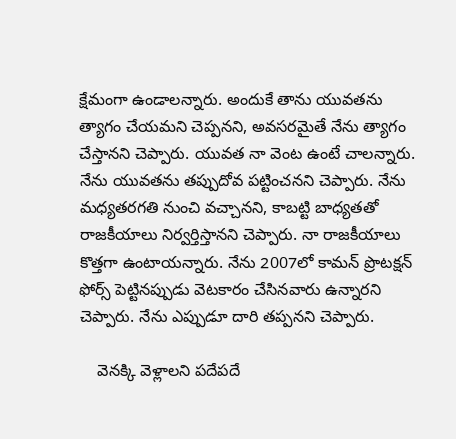క్షేమంగా ఉండాలన్నారు. అందుకే తాను యువతను త్యాగం చేయమని చెప్పనని, అవసరమైతే నేను త్యాగం చేస్తానని చెప్పారు. యువత నా వెంట ఉంటే చాలన్నారు. నేను యువతను తప్పుదోవ పట్టించనని చెప్పారు. నేను మధ్యతరగతి నుంచి వచ్చానని, కాబట్టి బాధ్యతతో రాజకీయాలు నిర్వర్తిస్తానని చెప్పారు. నా రాజకీయాలు కొత్తగా ఉంటాయన్నారు. నేను 2007లో కామన్ ప్రొటక్షన్ ఫోర్స్ పెట్టినప్పుడు వెటకారం చేసినవారు ఉన్నారని చెప్పారు. నేను ఎప్పుడూ దారి తప్పనని చెప్పారు.

    వెనక్కి వెళ్లాలని పదేపదే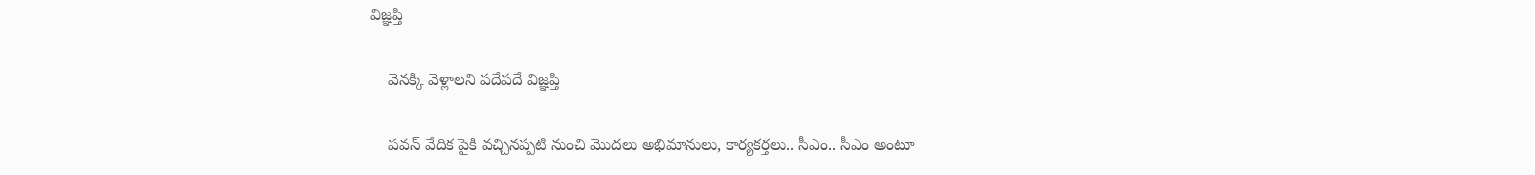విజ్ఞప్తి

    వెనక్కి వెళ్లాలని పదేపదే విజ్ఞప్తి

    పవన్ వేదిక పైకి వచ్చినప్పటి నుంచి మొదలు అభిమానులు, కార్యకర్తలు.. సీఎం.. సీఎం అంటూ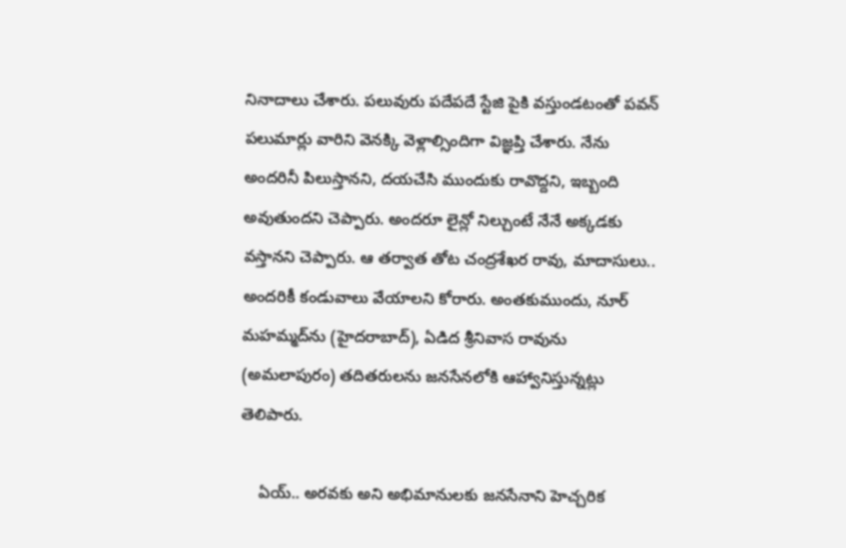నినాదాలు చేశారు. పలువురు పదేపదే స్టేజి పైకి వస్తుండటంతో పవన్ పలుమార్లు వారిని వెనక్కి వెళ్లాల్సిందిగా విజ్ఞప్తి చేశారు. నేను అందరినీ పిలుస్తానని, దయచేసి ముందుకు రావొద్దని, ఇబ్బంది అవుతుందని చెప్పారు. అందరూ లైన్లో నిల్చుంటే నేనే అక్కడకు వస్తానని చెప్పారు. ఆ తర్వాత తోట చంద్రశేఖర రావు, మాదాసులు.. అందరికీ కండువాలు వేయాలని కోరారు. అంతకుముందు, నూర్ మహమ్మద్‌ను (హైదరాబాద్), ఏడిద శ్రీనివాస రావును (అమలాపురం) తదితరులను జనసేనలోకి ఆహ్వానిస్తున్నట్లు తెలిపారు.

    ఏయ్.. అరవకు అని అభిమానులకు జనసేనాని హెచ్చరిక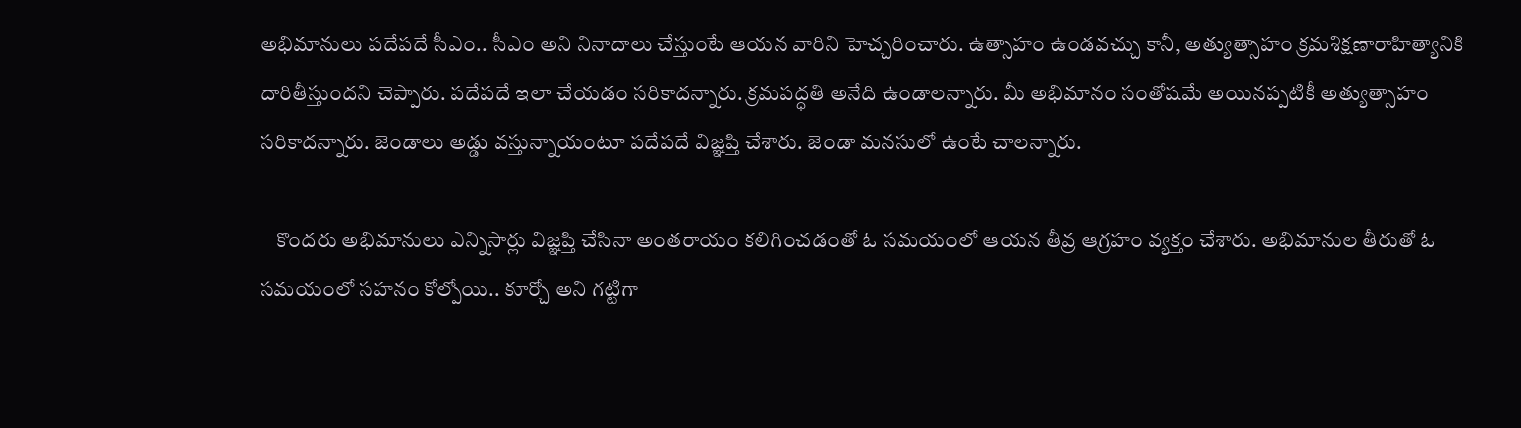అభిమానులు పదేపదే సీఎం.. సీఎం అని నినాదాలు చేస్తుంటే ఆయన వారిని హెచ్చరించారు. ఉత్సాహం ఉండవచ్చు కానీ, అత్యుత్సాహం క్రమశిక్షణారాహిత్యానికి దారితీస్తుందని చెప్పారు. పదేపదే ఇలా చేయడం సరికాదన్నారు. క్రమపద్ధతి అనేది ఉండాలన్నారు. మీ అభిమానం సంతోషమే అయినప్పటికీ అత్యుత్సాహం సరికాదన్నారు. జెండాలు అడ్డు వస్తున్నాయంటూ పదేపదే విజ్ఞప్తి చేశారు. జెండా మనసులో ఉంటే చాలన్నారు.

    కొందరు అభిమానులు ఎన్నిసార్లు విజ్ఞప్తి చేసినా అంతరాయం కలిగించడంతో ఓ సమయంలో ఆయన తీవ్ర ఆగ్రహం వ్యక్తం చేశారు. అభిమానుల తీరుతో ఓ సమయంలో సహనం కోల్పోయి.. కూర్చో అని గట్టిగా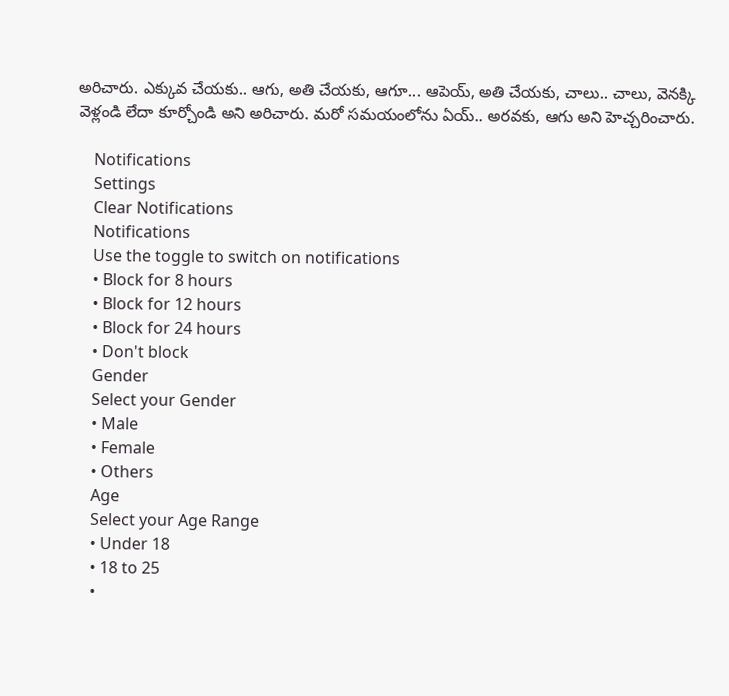అరిచారు. ఎక్కువ చేయకు.. ఆగు, అతి చేయకు, ఆగూ... ఆపెయ్, అతి చేయకు, చాలు.. చాలు, వెనక్కి వెళ్లండి లేదా కూర్చోండి అని అరిచారు. మరో సమయంలోను ఏయ్.. అరవకు, ఆగు అని హెచ్చరించారు.

    Notifications
    Settings
    Clear Notifications
    Notifications
    Use the toggle to switch on notifications
    • Block for 8 hours
    • Block for 12 hours
    • Block for 24 hours
    • Don't block
    Gender
    Select your Gender
    • Male
    • Female
    • Others
    Age
    Select your Age Range
    • Under 18
    • 18 to 25
    •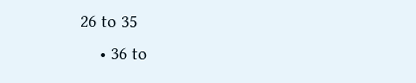26 to 35
    • 36 to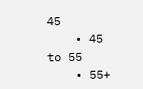45
    • 45 to 55
    • 55+